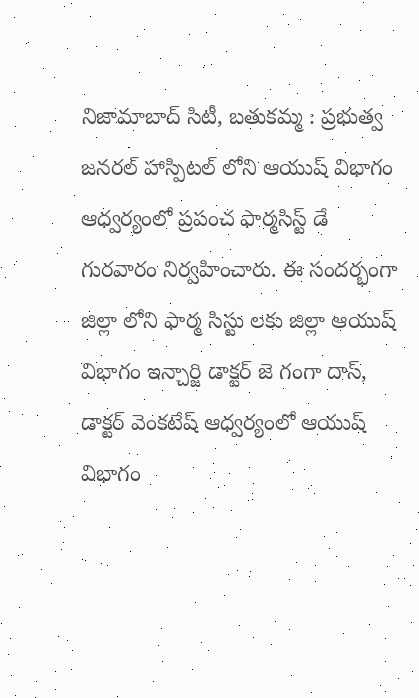నిజామాబాద్ సిటీ, బతుకమ్మ : ప్రభుత్వ జనరల్ హాస్పిటల్ లోని ఆయుష్ విభాగం ఆధ్వర్యంలో ప్రపంచ ఫార్మసిస్ట్ డే గురవారం నిర్వహించారు. ఈ సందర్భంగా జిల్లా లోని ఫార్మ సిస్టు లకు జిల్లా ఆయుష్ విభాగం ఇన్చార్జి డాక్టర్ జె గంగా దాస్, డాక్టర్ వెంకటేష్ ఆధ్వర్యంలో ఆయుష్ విభాగం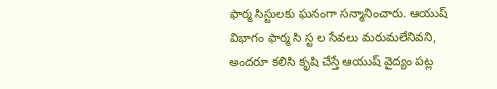ఫార్మ సిస్టులకు ఘనంగా సన్మానించారు. ఆయుష్ విభాగం ఫార్మ సి స్ట ల సేవలు మరుమలేనివని, అందరూ కలిసి కృషి చేస్తే ఆయుష్ వైద్యం పట్ల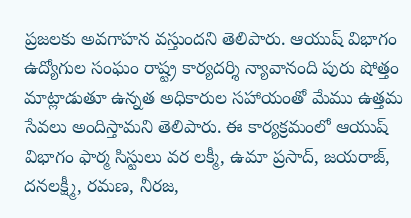ప్రజలకు అవగాహన వస్తుందని తెలిపారు. ఆయుష్ విభాగం ఉద్యోగుల సంఘం రాష్ట్ర కార్యదర్శి న్యావానంది పురు షోత్తం మాట్లాడుతూ ఉన్నత అధికారుల సహాయంతో మేము ఉత్తమ సేవలు అందిస్తామని తెలిపారు. ఈ కార్యక్రమంలో ఆయుష్ విభాగం ఫార్మ సిస్టులు వర లక్మీ, ఉమా ప్రసాద్, జయరాజ్, దనలక్ష్మీ, రమణ, నీరజ,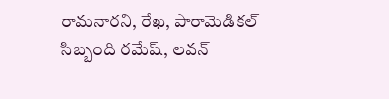రామనారని, రేఖ, పారామెడికల్ సిబ్బంది రమేష్, లవన్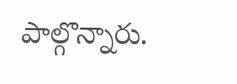పాల్గొన్నారు.